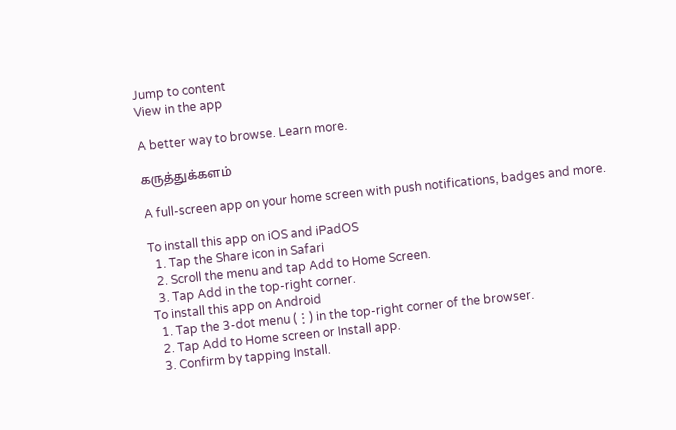Jump to content
View in the app

A better way to browse. Learn more.

கருத்துக்களம்

A full-screen app on your home screen with push notifications, badges and more.

To install this app on iOS and iPadOS
  1. Tap the Share icon in Safari
  2. Scroll the menu and tap Add to Home Screen.
  3. Tap Add in the top-right corner.
To install this app on Android
  1. Tap the 3-dot menu (⋮) in the top-right corner of the browser.
  2. Tap Add to Home screen or Install app.
  3. Confirm by tapping Install.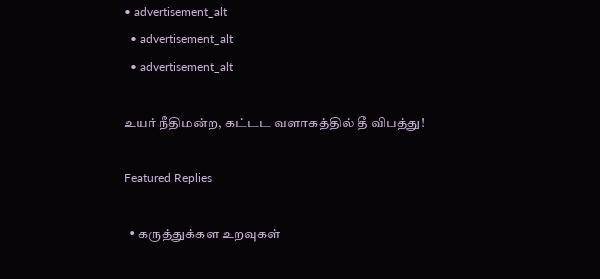• advertisement_alt
  • advertisement_alt
  • advertisement_alt

உயர் நீதிமன்ற, கட்டட வளாகத்தில் தீ விபத்து!

Featured Replies

  • கருத்துக்கள உறவுகள்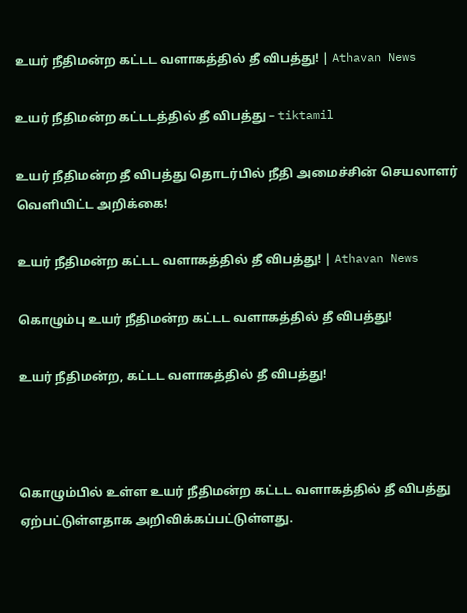உயர் நீதிமன்ற கட்டட வளாகத்தில் தீ விபத்து! | Athavan News

உயர் நீதிமன்ற கட்டடத்தில் தீ விபத்து – tiktamil

உயர் நீதிமன்ற தீ விபத்து தொடர்பில் நீதி அமைச்சின் செயலாளர் வௌியிட்ட அறிக்கை!

உயர் நீதிமன்ற கட்டட வளாகத்தில் தீ விபத்து! | Athavan News

கொழும்பு உயர் நீதிமன்ற கட்டட வளாகத்தில் தீ விபத்து!

உயர் நீதிமன்ற, கட்டட வளாகத்தில் தீ விபத்து!



கொழும்பில் உள்ள உயர் நீதிமன்ற கட்டட வளாகத்தில் தீ விபத்து ஏற்பட்டுள்ளதாக அறிவிக்கப்பட்டுள்ளது.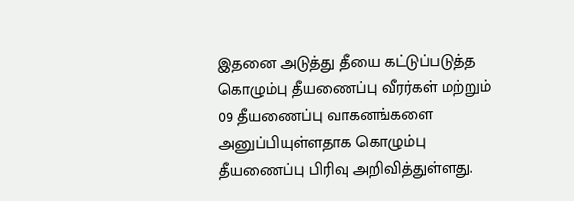இதனை அடுத்து தீயை கட்டுப்படுத்த கொழும்பு தீயணைப்பு வீரர்கள் மற்றும் 09 தீயணைப்பு வாகனங்களை அனுப்பியுள்ளதாக கொழும்பு தீயணைப்பு பிரிவு அறிவித்துள்ளது.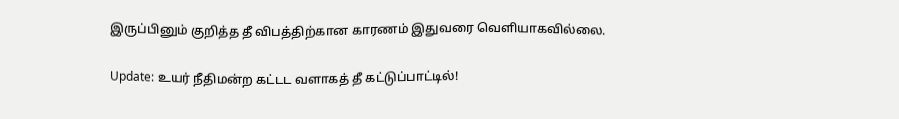இருப்பினும் குறித்த தீ விபத்திற்கான காரணம் இதுவரை வெளியாகவில்லை.

Update: உயர் நீதிமன்ற கட்டட வளாகத் தீ கட்டுப்பாட்டில்!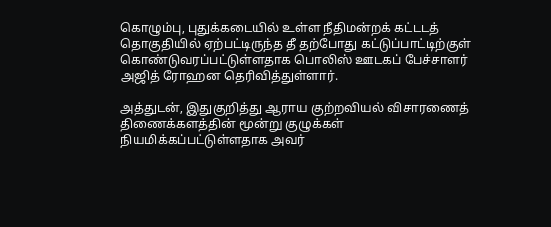கொழும்பு, புதுக்கடையில் உள்ள நீதிமன்றக் கட்டடத் தொகுதியில் ஏற்பட்டிருந்த தீ தற்போது கட்டுப்பாட்டிற்குள் கொண்டுவரப்பட்டுள்ளதாக பொலிஸ் ஊடகப் பேச்சாளர் அஜித் ரோஹன தெரிவித்துள்ளார்.

அத்துடன், இதுகுறித்து ஆராய குற்றவியல் விசாரணைத் திணைக்களத்தின் மூன்று குழுக்கள் நியமிக்கப்பட்டுள்ளதாக அவர்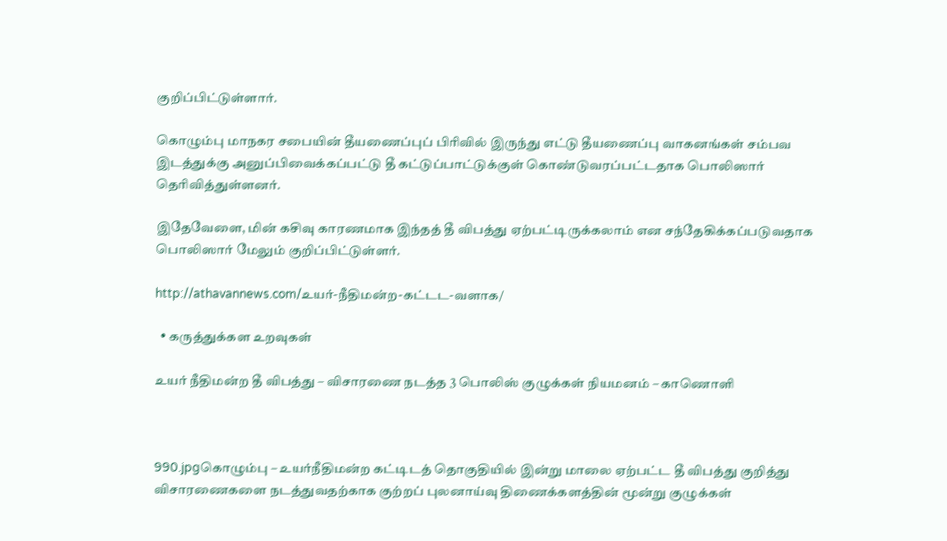குறிப்பிட்டுள்ளார்.

கொழும்பு மாநகர சபையின் தீயணைப்புப் பிரிவில் இருந்து எட்டு தீயணைப்பு வாகனங்கள் சம்பவ இடத்துக்கு அனுப்பிவைக்கப்பட்டு தீ கட்டுப்பாட்டுக்குள் கொண்டுவரப்பட்டதாக பொலிஸார் தெரிவித்துள்ளனர்.

இதேவேளை, மின் கசிவு காரணமாக இந்தத் தீ விபத்து ஏற்பட்டிருக்கலாம் என சந்தேகிக்கப்படுவதாக பொலிஸார் மேலும் குறிப்பிட்டுள்ளர்.

http://athavannews.com/உயர்-நீதிமன்ற-கட்டட-வளாக/

  • கருத்துக்கள உறவுகள்

உயர் நீதிமன்ற தீ விபத்து – விசாரணை நடத்த 3 பொலிஸ் குழுக்கள் நியமனம் – காணொளி



990.jpgகொழும்பு – உயர்நீதிமன்ற கட்டிடத் தொகுதியில் இன்று மாலை ஏற்பட்ட தீ விபத்து குறித்து விசாரணைகளை நடத்துவதற்காக குற்றப் புலனாய்வு திணைக்களத்தின் மூன்று குழுக்கள்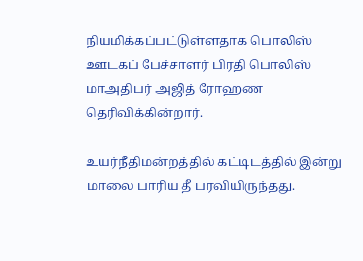நியமிக்கப்பட்டுள்ளதாக பொலிஸ் ஊடகப் பேச்சாளர் பிரதி பொலிஸ் மாஅதிபர் அஜித் ரோஹண தெரிவிக்கின்றார்.

உயர்நீதிமன்றத்தில் கட்டிடத்தில் இன்று மாலை பாரிய தீ பரவியிருந்தது.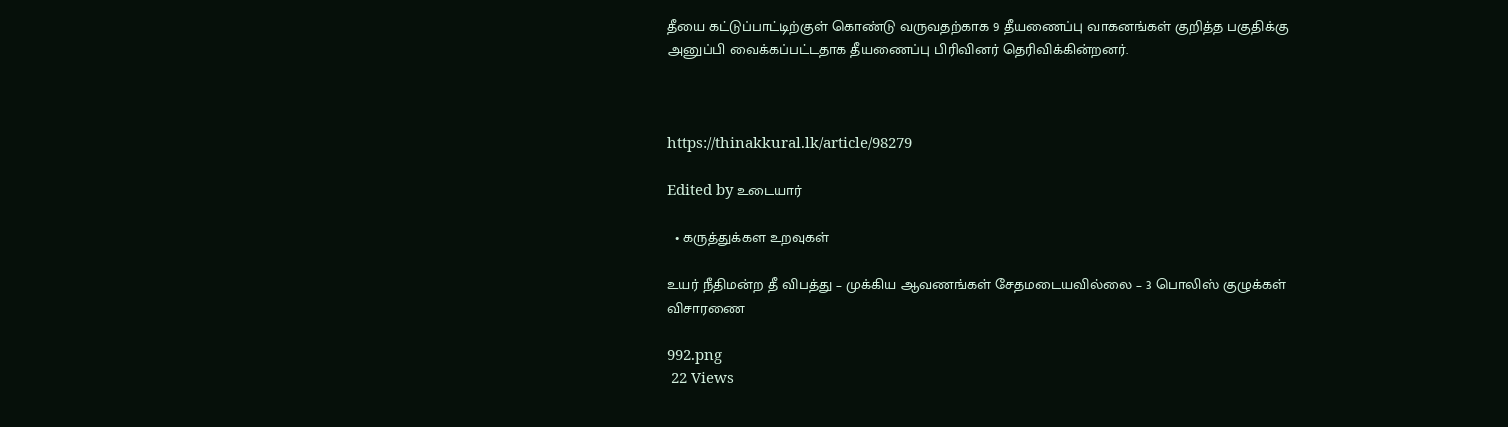தீயை கட்டுப்பாட்டிற்குள் கொண்டு வருவதற்காக 9 தீயணைப்பு வாகனங்கள் குறித்த பகுதிக்கு அனுப்பி வைக்கப்பட்டதாக தீயணைப்பு பிரிவினர் தெரிவிக்கின்றனர்.



https://thinakkural.lk/article/98279

Edited by உடையார்

  • கருத்துக்கள உறவுகள்

உயர் நீதிமன்ற தீ விபத்து – முக்கிய ஆவணங்கள் சேதமடையவில்லை – 3 பொலிஸ் குழுக்கள் விசாரணை

992.png
 22 Views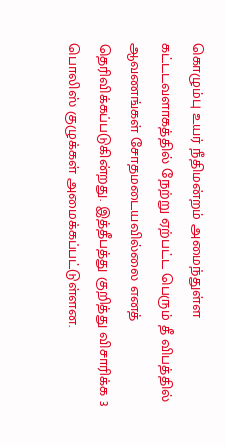கொழும்பு உயர் நீதிமன்றம் அமைந்துள்ள கட்டடவளாகத்தில் நேற்று ஏற்பட்ட பெரும் தீ விபத்தில் ஆவணங்கள் சோதமடையவில்லை எனத் தெரிவிக்கப்படுகின்றது. இத்தீபத்து குறித்து விசாரிக்க 3 பொலிஸ் குழுக்கள் அமைக்கப்பட்டுள்ளன.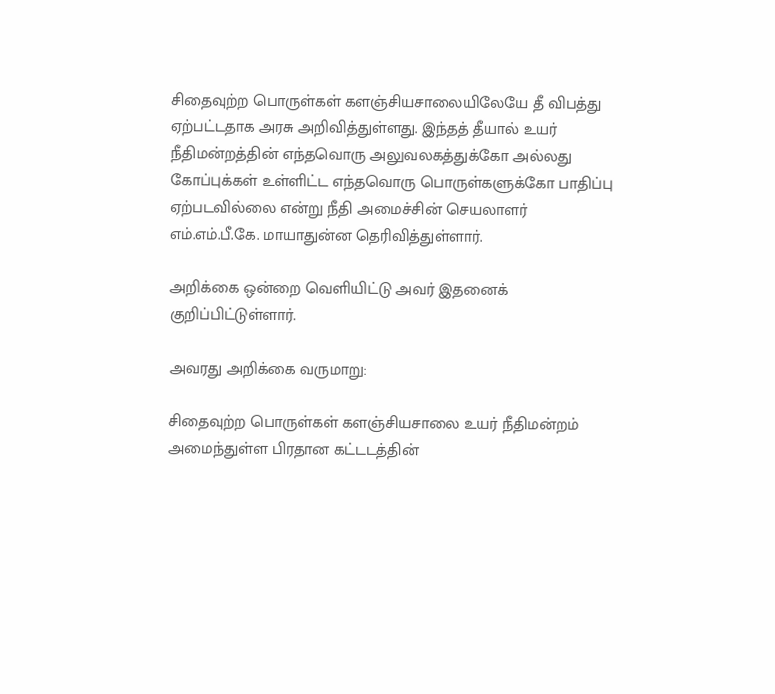சிதைவுற்ற பொருள்கள் களஞ்சியசாலையிலேயே தீ விபத்து ஏற்பட்டதாக அரசு அறிவித்துள்ளது. இந்தத் தீயால் உயர் நீதிமன்றத்தின் எந்தவொரு அலுவலகத்துக்கோ அல்லது கோப்புக்கள் உள்ளிட்ட எந்தவொரு பொருள்களுக்கோ பாதிப்பு ஏற்படவில்லை என்று நீதி அமைச்சின் செயலாளர் எம்.எம்.பீ.கே. மாயாதுன்ன தெரிவித்துள்ளார்.

அறிக்கை ஒன்றை வெளியிட்டு அவர் இதனைக் குறிப்பிட்டுள்ளார்.

அவரது அறிக்கை வருமாறு:

சிதைவுற்ற பொருள்கள் களஞ்சியசாலை உயர் நீதிமன்றம் அமைந்துள்ள பிரதான கட்டடத்தின்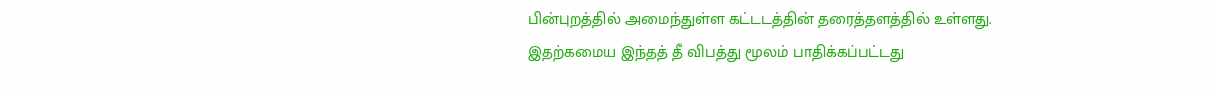பின்புறத்தில் அமைந்துள்ள கட்டடத்தின் தரைத்தளத்தில் உள்ளது. இதற்கமைய இந்தத் தீ விபத்து மூலம் பாதிக்கப்பட்டது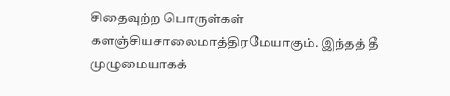சிதைவுற்ற பொருள்கள் களஞ்சியசாலைமாத்திரமேயாகும். இந்தத் தீ முழுமையாகக்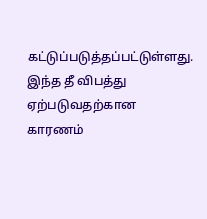கட்டுப்படுத்தப்பட்டுள்ளது. இந்த தீ விபத்து ஏற்படுவதற்கான காரணம்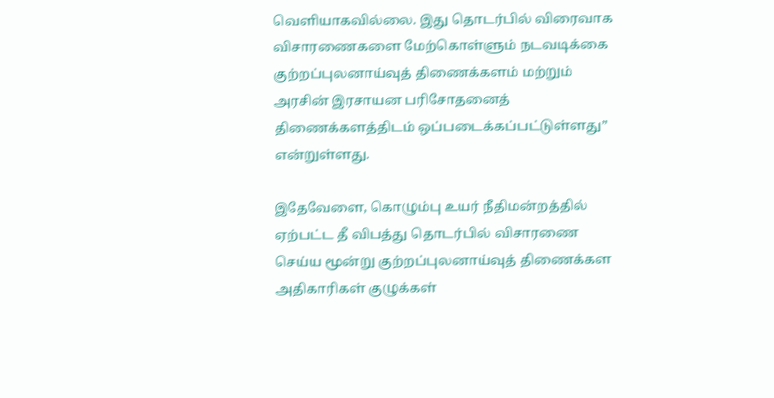வெளியாகவில்லை. இது தொடர்பில் விரைவாக விசாரணைகளை மேற்கொள்ளும் நடவடிக்கை குற்றப்புலனாய்வுத் திணைக்களம் மற்றும் அரசின் இரசாயன பரிசோதனைத் திணைக்களத்திடம் ஒப்படைக்கப்பட்டுள்ளது” என்றுள்ளது.

இதேவேளை, கொழும்பு உயர் நீதிமன்றத்தில் ஏற்பட்ட தீ விபத்து தொடர்பில் விசாரணை செய்ய மூன்று குற்றப்புலனாய்வுத் திணைக்கள அதிகாரிகள் குழுக்கள்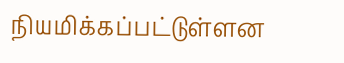நியமிக்கப்பட்டுள்ளன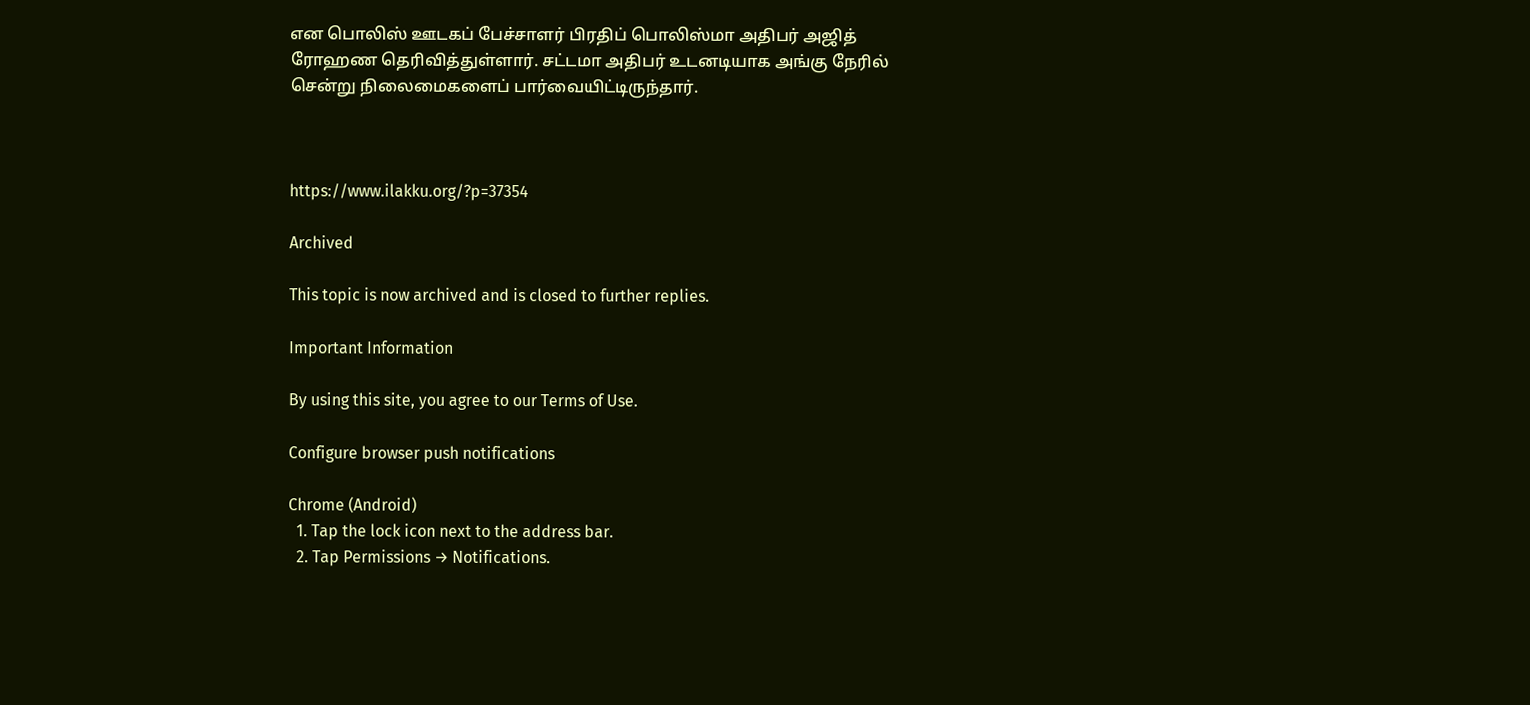என பொலிஸ் ஊடகப் பேச்சாளர் பிரதிப் பொலிஸ்மா அதிபர் அஜித் ரோஹண தெரிவித்துள்ளார். சட்டமா அதிபர் உடனடியாக அங்கு நேரில் சென்று நிலைமைகளைப் பார்வையிட்டிருந்தார்.



https://www.ilakku.org/?p=37354

Archived

This topic is now archived and is closed to further replies.

Important Information

By using this site, you agree to our Terms of Use.

Configure browser push notifications

Chrome (Android)
  1. Tap the lock icon next to the address bar.
  2. Tap Permissions → Notifications.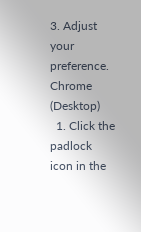3. Adjust your preference.
Chrome (Desktop)
  1. Click the padlock icon in the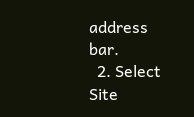address bar.
  2. Select Site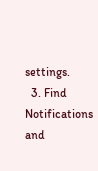settings.
  3. Find Notifications and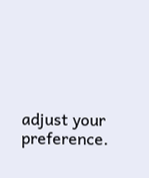adjust your preference.